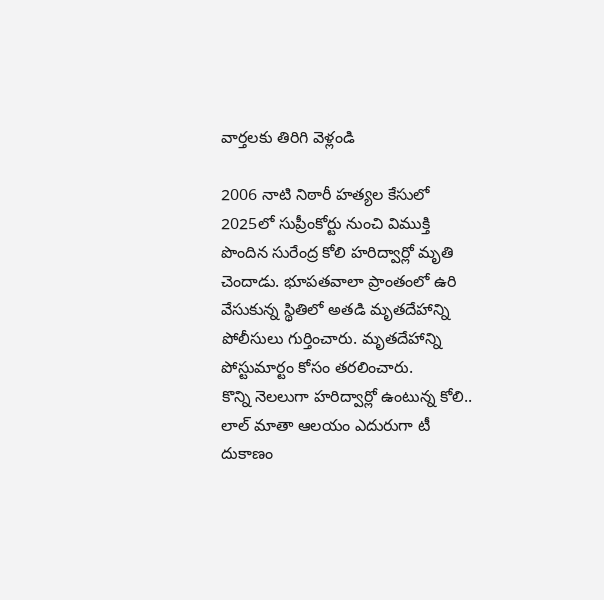వార్తలకు తిరిగి వెళ్లండి

2006 నాటి నిఠారీ హత్యల కేసులో 2025లో సుప్రీంకోర్టు నుంచి విముక్తి పొందిన సురేంద్ర కోలి హరిద్వార్లో మృతి చెందాడు. భూపతవాలా ప్రాంతంలో ఉరి వేసుకున్న స్థితిలో అతడి మృతదేహాన్ని పోలీసులు గుర్తించారు. మృతదేహాన్ని పోస్టుమార్టం కోసం తరలించారు.
కొన్ని నెలలుగా హరిద్వార్లో ఉంటున్న కోలి.. లాల్ మాతా ఆలయం ఎదురుగా టీ దుకాణం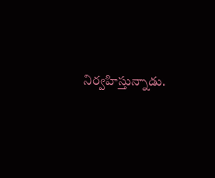నిర్వహిస్తున్నాడు.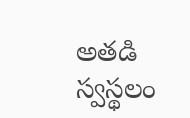అతడి స్వస్థలం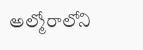అల్మోరాలోని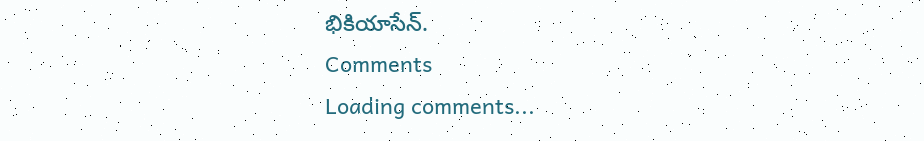భికియాసేన్.
Comments
Loading comments...